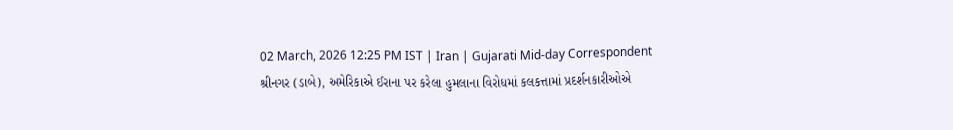02 March, 2026 12:25 PM IST | Iran | Gujarati Mid-day Correspondent
શ્રીનગર (ડાબે), અમેરિકાએ ઈરાના પર કરેલા હુમલાના વિરોધમાં કલકત્તામાં પ્રદર્શનકારીઓએ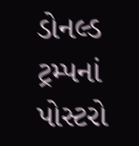ડોનલ્ડ ટ્રમ્પનાં પોસ્ટરો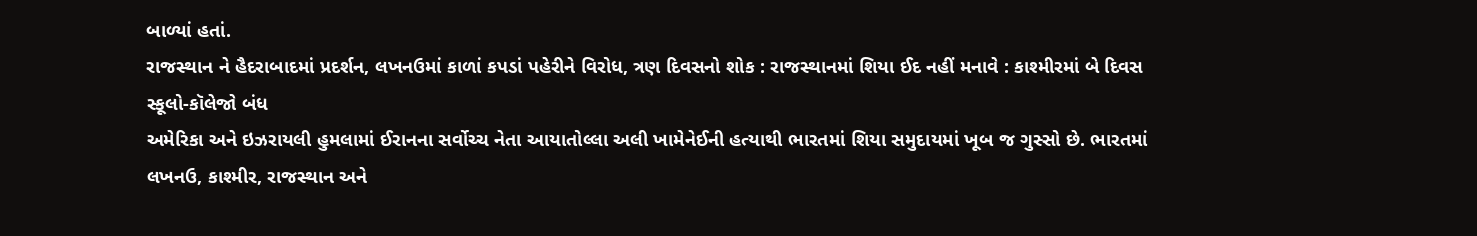બાળ્યાં હતાં.
રાજસ્થાન ને હૈદરાબાદમાં પ્રદર્શન, લખનઉમાં કાળાં કપડાં પહેરીને વિરોધ, ત્રણ દિવસનો શોક : રાજસ્થાનમાં શિયા ઈદ નહીં મનાવે : કાશ્મીરમાં બે દિવસ સ્કૂલો-કૉલેજો બંધ
અમેરિકા અને ઇઝરાયલી હુમલામાં ઈરાનના સર્વોચ્ચ નેતા આયાતોલ્લા અલી ખામેનેઈની હત્યાથી ભારતમાં શિયા સમુદાયમાં ખૂબ જ ગુસ્સો છે. ભારતમાં લખનઉ, કાશ્મીર, રાજસ્થાન અને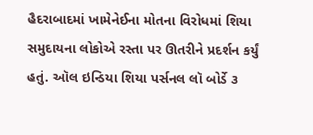હૈદરાબાદમાં ખામેનેઈના મોતના વિરોધમાં શિયા સમુદાયના લોકોએ રસ્તા પર ઊતરીને પ્રદર્શન કર્યું હતું. ઑલ ઇન્ડિયા શિયા પર્સનલ લૉ બોર્ડે ૩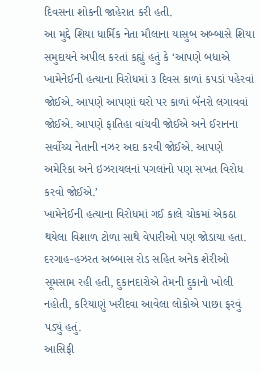દિવસના શોકની જાહેરાત કરી હતી.
આ મુદ્દે શિયા ધાર્મિક નેતા મૌલાના યાસુબ અબ્બાસે શિયા સમુદાયને અપીલ કરતાં કહ્યું હતું કે ‘આપણે બધાએ ખામેનેઈની હત્યાના વિરોધમાં ૩ દિવસ કાળાં કપડાં પહેરવાં જોઈએ. આપણે આપણાં ઘરો પર કાળાં બૅનરો લગાવવાં જોઈએ. આપણે ફાતિહા વાંચવી જોઈએ અને ઈરાનના સર્વોચ્ચ નેતાની નઝર અદા કરવી જોઈએ. આપણે અમેરિકા અને ઇઝરાયલનાં પગલાંનો પણ સખત વિરોધ કરવો જોઈએ.’
ખામેનેઈની હત્યાના વિરોધમાં ગઈ કાલે ચોકમાં એકઠા થયેલા વિશાળ ટોળા સાથે વેપારીઓ પણ જોડાયા હતા. દરગાહ-હઝરત અબ્બાસ રોડ સહિત અનેક શેરીઓ સૂમસામ રહી હતી, દુકાનદારોએ તેમની દુકાનો ખોલી નહોતી, કરિયાણું ખરીદવા આવેલા લોકોએ પાછા ફરવું પડ્યું હતું.
આસિફી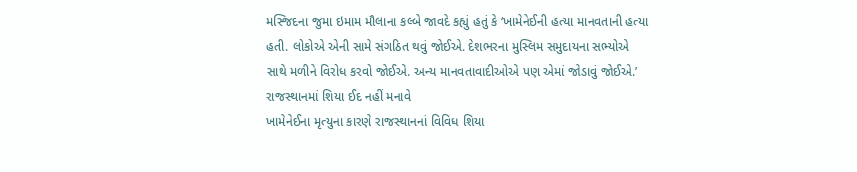મસ્જિદના જુમા ઇમામ મૌલાના કલ્બે જાવદે કહ્યું હતું કે ‘ખામેનેઈની હત્યા માનવતાની હત્યા હતી. લોકોએ એની સામે સંગઠિત થવું જોઈએ. દેશભરના મુસ્લિમ સમુદાયના સભ્યોએ સાથે મળીને વિરોધ કરવો જોઈએ. અન્ય માનવતાવાદીઓએ પણ એમાં જોડાવું જોઈએ.’
રાજસ્થાનમાં શિયા ઈદ નહીં મનાવે
ખામેનેઈના મૃત્યુના કારણે રાજસ્થાનનાં વિવિધ શિયા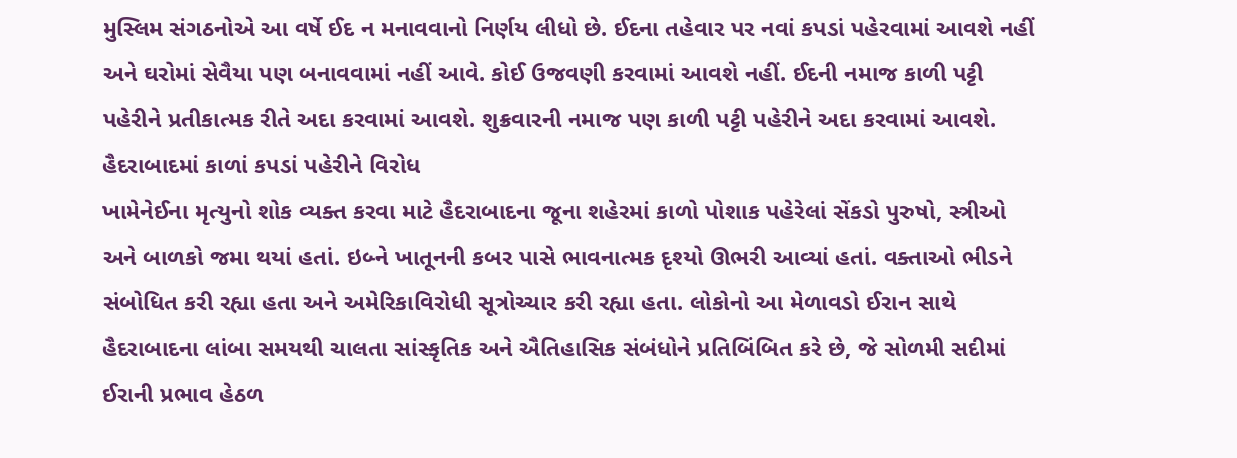મુસ્લિમ સંગઠનોએ આ વર્ષે ઈદ ન મનાવવાનો નિર્ણય લીધો છે. ઈદના તહેવાર પર નવાં કપડાં પહેરવામાં આવશે નહીં અને ઘરોમાં સેવૈયા પણ બનાવવામાં નહીં આવે. કોઈ ઉજવણી કરવામાં આવશે નહીં. ઈદની નમાજ કાળી પટ્ટી પહેરીને પ્રતીકાત્મક રીતે અદા કરવામાં આવશે. શુક્રવારની નમાજ પણ કાળી પટ્ટી પહેરીને અદા કરવામાં આવશે.
હૈદરાબાદમાં કાળાં કપડાં પહેરીને વિરોધ
ખામેનેઈના મૃત્યુનો શોક વ્યક્ત કરવા માટે હૈદરાબાદના જૂના શહેરમાં કાળો પોશાક પહેરેલાં સેંકડો પુરુષો, સ્ત્રીઓ અને બાળકો જમા થયાં હતાં. ઇબ્ને ખાતૂનની કબર પાસે ભાવનાત્મક દૃશ્યો ઊભરી આવ્યાં હતાં. વક્તાઓ ભીડને સંબોધિત કરી રહ્યા હતા અને અમેરિકાવિરોધી સૂત્રોચ્ચાર કરી રહ્યા હતા. લોકોનો આ મેળાવડો ઈરાન સાથે હૈદરાબાદના લાંબા સમયથી ચાલતા સાંસ્કૃતિક અને ઐતિહાસિક સંબંધોને પ્રતિબિંબિત કરે છે, જે સોળમી સદીમાં ઈરાની પ્રભાવ હેઠળ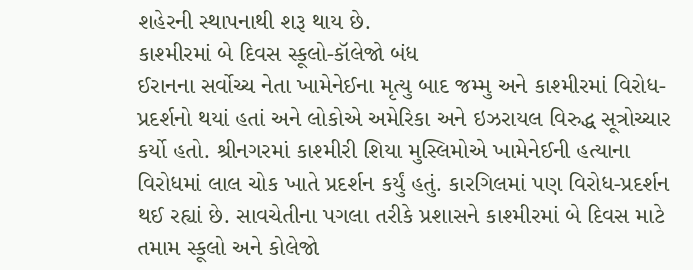શહેરની સ્થાપનાથી શરૂ થાય છે.
કાશ્મીરમાં બે દિવસ સ્કૂલો-કૉલેજો બંધ
ઈરાનના સર્વોચ્ચ નેતા ખામેનેઈના મૃત્યુ બાદ જમ્મુ અને કાશ્મીરમાં વિરોધ-પ્રદર્શનો થયાં હતાં અને લોકોએ અમેરિકા અને ઇઝરાયલ વિરુદ્ધ સૂત્રોચ્ચાર કર્યો હતો. શ્રીનગરમાં કાશ્મીરી શિયા મુસ્લિમોએ ખામેનેઈની હત્યાના વિરોધમાં લાલ ચોક ખાતે પ્રદર્શન કર્યું હતું. કારગિલમાં પણ વિરોધ-પ્રદર્શન થઈ રહ્યાં છે. સાવચેતીના પગલા તરીકે પ્રશાસને કાશ્મીરમાં બે દિવસ માટે તમામ સ્કૂલો અને કોલેજો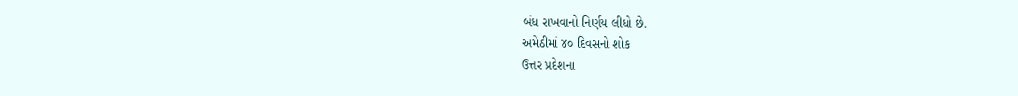બંધ રાખવાનો નિર્ણય લીધો છે.
અમેઠીમાં ૪૦ દિવસનો શોક
ઉત્તર પ્રદેશના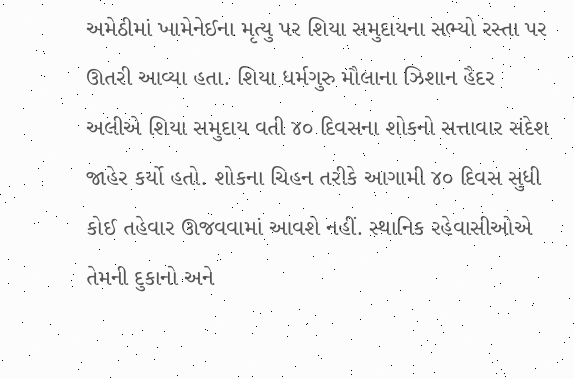અમેઠીમાં ખામેનેઈના મૃત્યુ પર શિયા સમુદાયના સભ્યો રસ્તા પર ઊતરી આવ્યા હતા. શિયા ધર્મગુરુ મૌલાના ઝિશાન હૈદર અલીએ શિયા સમુદાય વતી ૪૦ દિવસના શોકનો સત્તાવાર સંદેશ જાહેર કર્યો હતો. શોકના ચિહન તરીકે આગામી ૪૦ દિવસ સુધી કોઈ તહેવાર ઊજવવામાં આવશે નહીં. સ્થાનિક રહેવાસીઓએ તેમની દુકાનો અને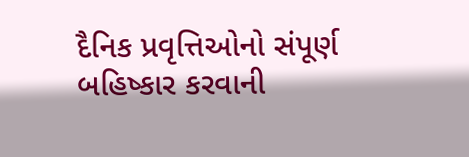દૈનિક પ્રવૃત્તિઓનો સંપૂર્ણ બહિષ્કાર કરવાની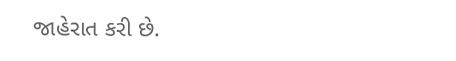જાહેરાત કરી છે.